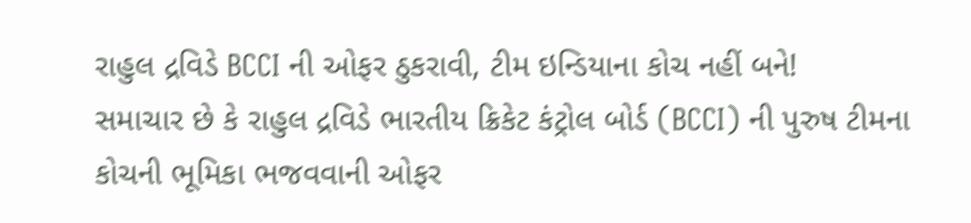રાહુલ દ્રવિડે BCCI ની ઓફર ઠુકરાવી, ટીમ ઇન્ડિયાના કોચ નહીં બને!
સમાચાર છે કે રાહુલ દ્રવિડે ભારતીય ક્રિકેટ કંટ્રોલ બોર્ડ (BCCI) ની પુરુષ ટીમના કોચની ભૂમિકા ભજવવાની ઓફર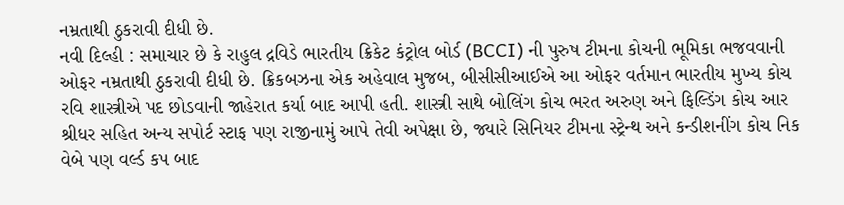નમ્રતાથી ઠુકરાવી દીધી છે.
નવી દિલ્હી : સમાચાર છે કે રાહુલ દ્રવિડે ભારતીય ક્રિકેટ કંટ્રોલ બોર્ડ (BCCI) ની પુરુષ ટીમના કોચની ભૂમિકા ભજવવાની ઓફર નમ્રતાથી ઠુકરાવી દીધી છે. ક્રિકબઝના એક અહેવાલ મુજબ, બીસીસીઆઈએ આ ઓફર વર્તમાન ભારતીય મુખ્ય કોચ રવિ શાસ્ત્રીએ પદ છોડવાની જાહેરાત કર્યા બાદ આપી હતી. શાસ્ત્રી સાથે બોલિંગ કોચ ભરત અરુણ અને ફિલ્ડિંગ કોચ આર શ્રીધર સહિત અન્ય સપોર્ટ સ્ટાફ પણ રાજીનામું આપે તેવી અપેક્ષા છે, જ્યારે સિનિયર ટીમના સ્ટ્રેન્થ અને કન્ડીશનીંગ કોચ નિક વેબે પણ વર્લ્ડ કપ બાદ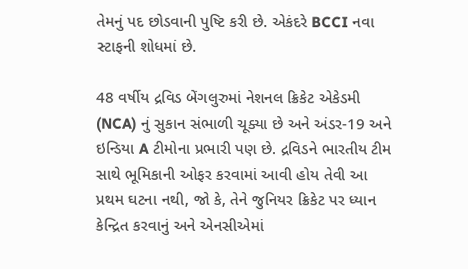તેમનું પદ છોડવાની પુષ્ટિ કરી છે. એકંદરે BCCI નવા સ્ટાફની શોધમાં છે.

48 વર્ષીય દ્રવિડ બેંગલુરુમાં નેશનલ ક્રિકેટ એકેડમી (NCA) નું સુકાન સંભાળી ચૂક્યા છે અને અંડર-19 અને ઇન્ડિયા A ટીમોના પ્રભારી પણ છે. દ્રવિડને ભારતીય ટીમ સાથે ભૂમિકાની ઓફર કરવામાં આવી હોય તેવી આ પ્રથમ ઘટના નથી, જો કે, તેને જુનિયર ક્રિકેટ પર ધ્યાન કેન્દ્રિત કરવાનું અને એનસીએમાં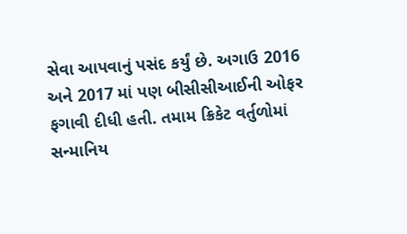સેવા આપવાનું પસંદ કર્યું છે. અગાઉ 2016 અને 2017 માં પણ બીસીસીઆઈની ઓફર ફગાવી દીધી હતી. તમામ ક્રિકેટ વર્તુળોમાં સન્માનિય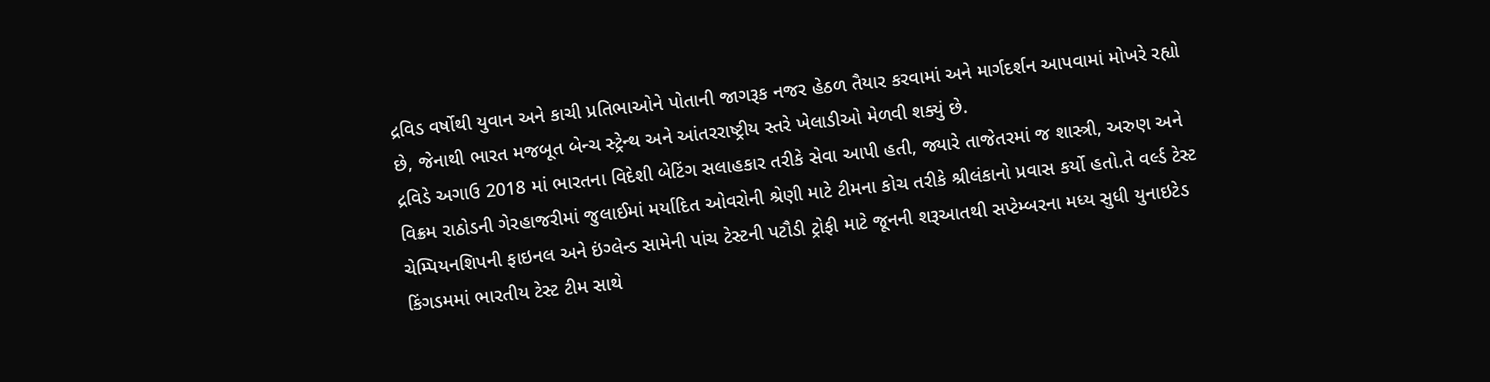દ્રવિડ વર્ષોથી યુવાન અને કાચી પ્રતિભાઓને પોતાની જાગરૂક નજર હેઠળ તૈયાર કરવામાં અને માર્ગદર્શન આપવામાં મોખરે રહ્યો છે, જેનાથી ભારત મજબૂત બેન્ચ સ્ટ્રેન્થ અને આંતરરાષ્ટ્રીય સ્તરે ખેલાડીઓ મેળવી શક્યું છે.
દ્રવિડે અગાઉ 2018 માં ભારતના વિદેશી બેટિંગ સલાહકાર તરીકે સેવા આપી હતી, જ્યારે તાજેતરમાં જ શાસ્ત્રી, અરુણ અને વિક્રમ રાઠોડની ગેરહાજરીમાં જુલાઈમાં મર્યાદિત ઓવરોની શ્રેણી માટે ટીમના કોચ તરીકે શ્રીલંકાનો પ્રવાસ કર્યો હતો.તે વર્લ્ડ ટેસ્ટ ચેમ્પિયનશિપની ફાઇનલ અને ઇંગ્લેન્ડ સામેની પાંચ ટેસ્ટની પટૌડી ટ્રોફી માટે જૂનની શરૂઆતથી સપ્ટેમ્બરના મધ્ય સુધી યુનાઇટેડ કિંગડમમાં ભારતીય ટેસ્ટ ટીમ સાથે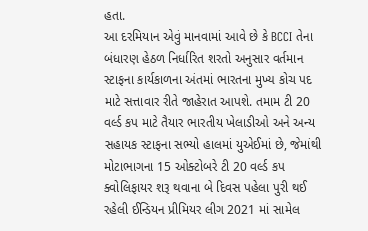હતા.
આ દરમિયાન એવું માનવામાં આવે છે કે BCCI તેના બંધારણ હેઠળ નિર્ધારિત શરતો અનુસાર વર્તમાન સ્ટાફના કાર્યકાળના અંતમાં ભારતના મુખ્ય કોચ પદ માટે સત્તાવાર રીતે જાહેરાત આપશે. તમામ ટી 20 વર્લ્ડ કપ માટે તૈયાર ભારતીય ખેલાડીઓ અને અન્ય સહાયક સ્ટાફના સભ્યો હાલમાં યુએઈમાં છે, જેમાંથી મોટાભાગના 15 ઓક્ટોબરે ટી 20 વર્લ્ડ કપ ક્વોલિફાયર શરૂ થવાના બે દિવસ પહેલા પુરી થઈ રહેલી ઈન્ડિયન પ્રીમિયર લીગ 2021 માં સામેલ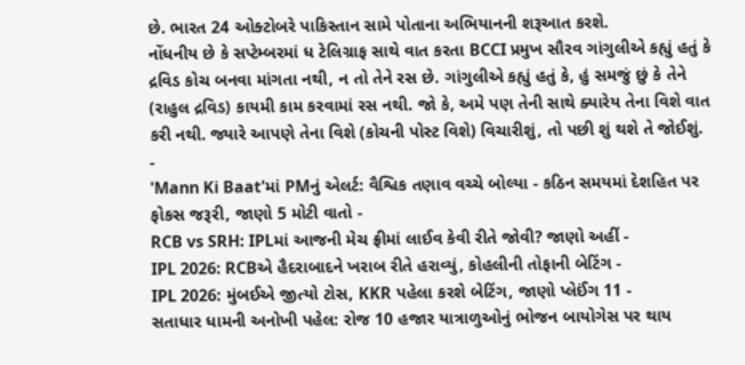છે. ભારત 24 ઓક્ટોબરે પાકિસ્તાન સામે પોતાના અભિયાનની શરૂઆત કરશે.
નોંધનીય છે કે સપ્ટેમ્બરમાં ધ ટેલિગ્રાફ સાથે વાત કરતા BCCI પ્રમુખ સૌરવ ગાંગુલીએ કહ્યું હતું કે દ્રવિડ કોચ બનવા માંગતા નથી, ન તો તેને રસ છે. ગાંગુલીએ કહ્યું હતું કે, હું સમજું છું કે તેને (રાહુલ દ્રવિડ) કાયમી કામ કરવામાં રસ નથી. જો કે, અમે પણ તેની સાથે ક્યારેય તેના વિશે વાત કરી નથી. જ્યારે આપણે તેના વિશે (કોચની પોસ્ટ વિશે) વિચારીશું, તો પછી શું થશે તે જોઈશું.
-
'Mann Ki Baat'માં PMનું એલર્ટ: વૈશ્વિક તણાવ વચ્ચે બોલ્યા - કઠિન સમયમાં દેશહિત પર ફોકસ જરૂરી, જાણો 5 મોટી વાતો -
RCB vs SRH: IPLમાં આજની મેચ ફ્રીમાં લાઈવ કેવી રીતે જોવી? જાણો અહીં -
IPL 2026: RCBએ હૈદરાબાદને ખરાબ રીતે હરાવ્યું, કોહલીની તોફાની બેટિંગ -
IPL 2026: મુંબઈએ જીત્યો ટોસ, KKR પહેલા કરશે બેટિંગ, જાણો પ્લેઈંગ 11 -
સતાધાર ધામની અનોખી પહેલ: રોજ 10 હજાર યાત્રાળુઓનું ભોજન બાયોગેસ પર થાય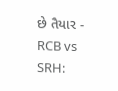છે તૈયાર -
RCB vs SRH: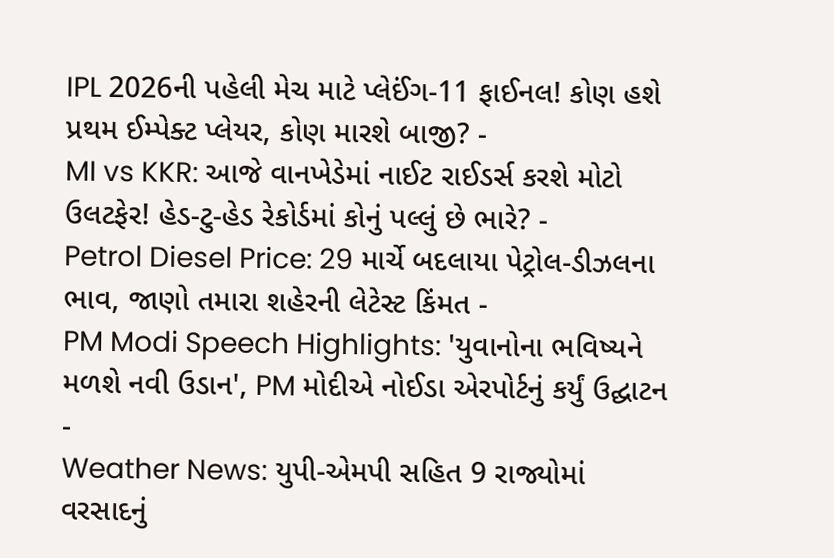IPL 2026ની પહેલી મેચ માટે પ્લેઈંગ-11 ફાઈનલ! કોણ હશે પ્રથમ ઈમ્પેક્ટ પ્લેયર, કોણ મારશે બાજી? -
MI vs KKR: આજે વાનખેડેમાં નાઈટ રાઈડર્સ કરશે મોટો ઉલટફેર! હેડ-ટુ-હેડ રેકોર્ડમાં કોનું પલ્લું છે ભારે? -
Petrol Diesel Price: 29 માર્ચે બદલાયા પેટ્રોલ-ડીઝલના ભાવ, જાણો તમારા શહેરની લેટેસ્ટ કિંમત -
PM Modi Speech Highlights: 'યુવાનોના ભવિષ્યને મળશે નવી ઉડાન', PM મોદીએ નોઈડા એરપોર્ટનું કર્યું ઉદ્ઘાટન -
Weather News: યુપી-એમપી સહિત 9 રાજ્યોમાં વરસાદનું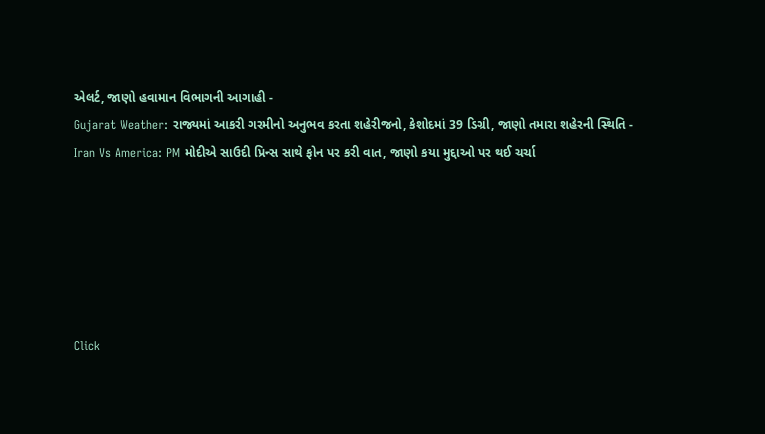એલર્ટ, જાણો હવામાન વિભાગની આગાહી -
Gujarat Weather: રાજ્યમાં આકરી ગરમીનો અનુભવ કરતા શહેરીજનો, કેશોદમાં 39 ડિગ્રી, જાણો તમારા શહેરની સ્થિતિ -
Iran Vs America: PM મોદીએ સાઉદી પ્રિન્સ સાથે ફોન પર કરી વાત, જાણો કયા મુદ્દાઓ પર થઈ ચર્ચા






Click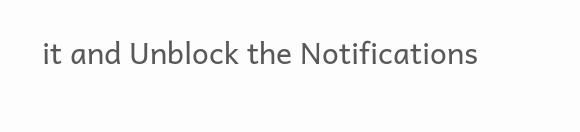it and Unblock the Notifications